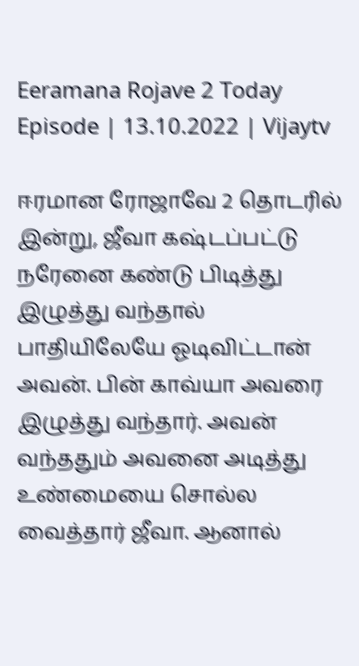Eeramana Rojave 2 Today Episode | 13.10.2022 | Vijaytv

ஈரமான ரோஜாவே 2 தொடரில் இன்று, ஜீவா கஷ்டப்பட்டு நரேனை கண்டு பிடித்து இழுத்து வந்தால் பாதியிலேயே ஓடிவிட்டான் அவன். பின் காவ்யா அவரை இழுத்து வந்தார். அவன் வந்ததும் அவனை அடித்து உண்மையை சொல்ல வைத்தார் ஜீவா. ஆனால்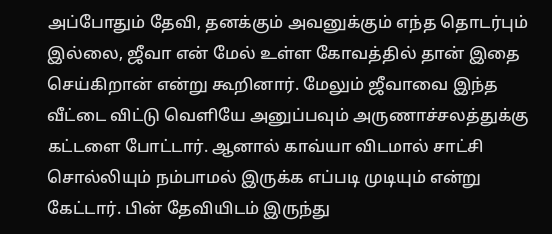அப்போதும் தேவி, தனக்கும் அவனுக்கும் எந்த தொடர்பும் இல்லை, ஜீவா என் மேல் உள்ள கோவத்தில் தான் இதை செய்கிறான் என்று கூறினார். மேலும் ஜீவாவை இந்த வீட்டை விட்டு வெளியே அனுப்பவும் அருணாச்சலத்துக்கு கட்டளை போட்டார். ஆனால் காவ்யா விடமால் சாட்சி சொல்லியும் நம்பாமல் இருக்க எப்படி முடியும் என்று கேட்டார். பின் தேவியிடம் இருந்து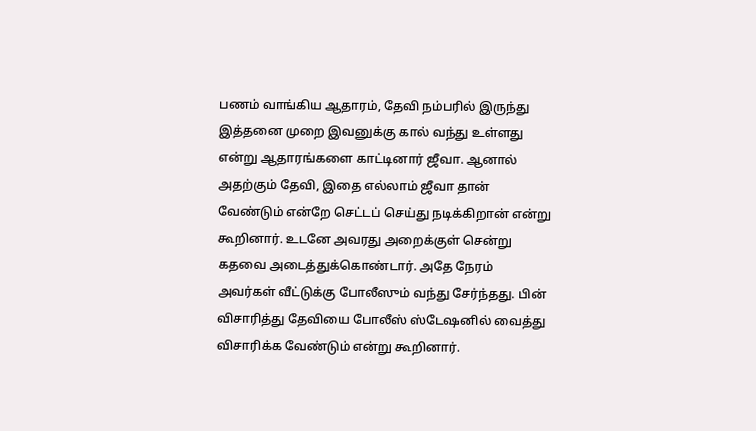பணம் வாங்கிய ஆதாரம், தேவி நம்பரில் இருந்து இத்தனை முறை இவனுக்கு கால் வந்து உள்ளது என்று ஆதாரங்களை காட்டினார் ஜீவா. ஆனால் அதற்கும் தேவி, இதை எல்லாம் ஜீவா தான் வேண்டும் என்றே செட்டப் செய்து நடிக்கிறான் என்று கூறினார். உடனே அவரது அறைக்குள் சென்று கதவை அடைத்துக்கொண்டார். அதே நேரம் அவர்கள் வீட்டுக்கு போலீஸும் வந்து சேர்ந்தது. பின் விசாரித்து தேவியை போலீஸ் ஸ்டேஷனில் வைத்து விசாரிக்க வேண்டும் என்று கூறினார்.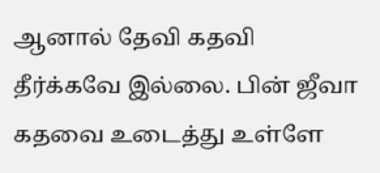ஆனால் தேவி கதவி தீர்க்கவே இல்லை. பின் ஜீவா கதவை உடைத்து உள்ளே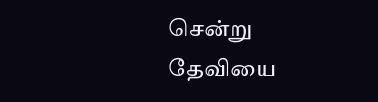சென்று தேவியை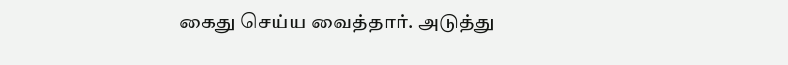கைது செய்ய வைத்தார். அடுத்து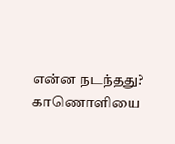என்ன நடந்தது? காணொளியை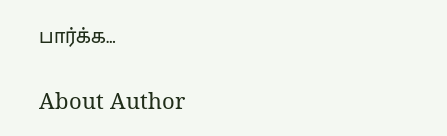பார்க்க…

About Author